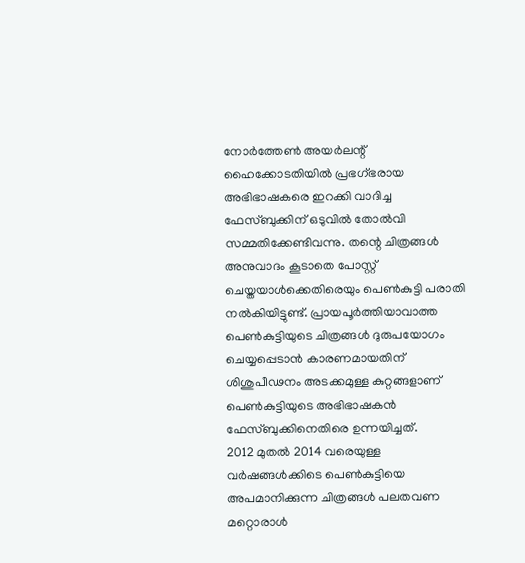നോര്‍ത്തേണ്‍ അയര്‍ലന്റ് ഹൈക്കോടതിയില്‍ പ്രഭഗ്ഭരായ അഭിഭാഷകരെ ഇറക്കി വാദിച്ച ഫേസ്ബുക്കിന് ഒടുവില്‍ തോല്‍വി സമ്മതിക്കേണ്ടിവന്നു. തന്റെ ചിത്രങ്ങള്‍ അനുവാദം കൂടാതെ പോസ്റ്റ് ചെയ്തയാള്‍ക്കെതിരെയും പെണ്‍കുട്ടി പരാതി നല്‍കിയിട്ടുണ്ട്. പ്രായപൂര്‍ത്തിയാവാത്ത പെണ്‍കുട്ടിയുടെ ചിത്രങ്ങള്‍ ദുരുപയോഗം ചെയ്യപ്പെടാന്‍ കാരണമായതിന് ശിശുപീഢനം അടക്കമുള്ള കുറ്റങ്ങളാണ് പെണ്‍കുട്ടിയുടെ അഭിഭാഷകന്‍ ഫേസ്ബുക്കിനെതിരെ ഉന്നയിച്ചത്.
2012 മുതല്‍ 2014 വരെയുള്ള വര്‍ഷങ്ങള്‍ക്കിടെ പെണ്‍കുട്ടിയെ അപമാനിക്കുന്ന ചിത്രങ്ങള്‍ പലതവണ മറ്റൊരാള്‍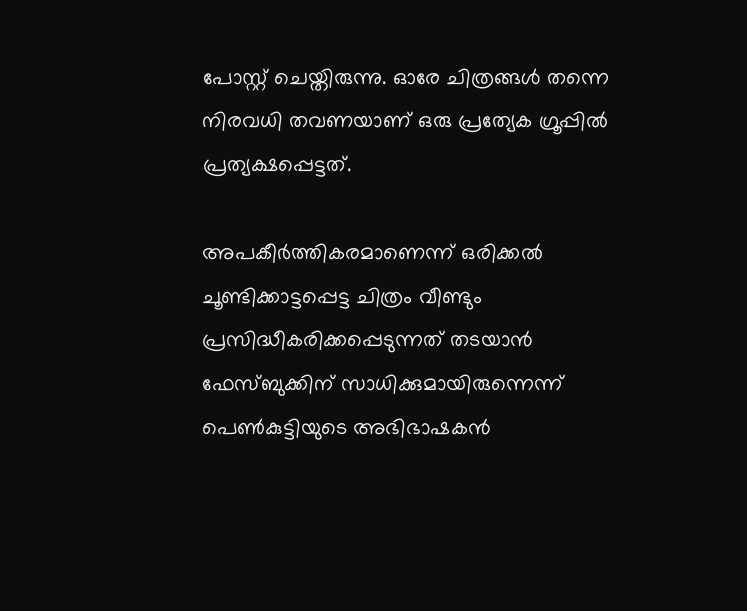പോസ്റ്റ് ചെയ്തിരുന്നു. ഓരേ ചിത്രങ്ങള്‍ തന്നെ നിരവധി തവണയാണ് ഒരു പ്രത്യേക ഗ്രൂപ്പില്‍ പ്രത്യക്ഷപ്പെട്ടത്.

അപകീര്‍ത്തികരമാണെന്ന് ഒരിക്കല്‍ ചൂണ്ടിക്കാട്ടപ്പെട്ട ചിത്രം വീണ്ടും പ്രസിദ്ധീകരിക്കപ്പെടുന്നത് തടയാന്‍ ഫേസ്ബുക്കിന് സാധിക്കുമായിരുന്നെന്ന് പെണ്‍കുട്ടിയുടെ അഭിഭാഷകന്‍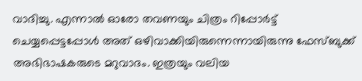വാദിച്ചു. എന്നാല്‍ ഓരോ തവണയും ചിത്രം റിപ്പോര്‍ട്ട് ചെയ്യപ്പെട്ടപ്പോള്‍ അത് ഒഴിവാക്കിയിരുന്നെന്നായിരുന്നു ഫേസ്ബുക്ക് അഭിഭാഷകരുടെ മറുവാദം. ഇത്രയും വലിയ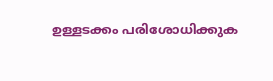ഉള്ളടക്കം പരിശോധിക്കുക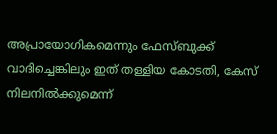അപ്രായോഗികമെന്നും ഫേസ്ബുക്ക് വാദിച്ചെങ്കിലും ഇത് തള്ളിയ കോടതി, കേസ് നിലനില്‍ക്കുമെന്ന്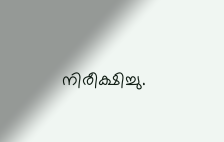നിരീക്ഷിച്ചു.